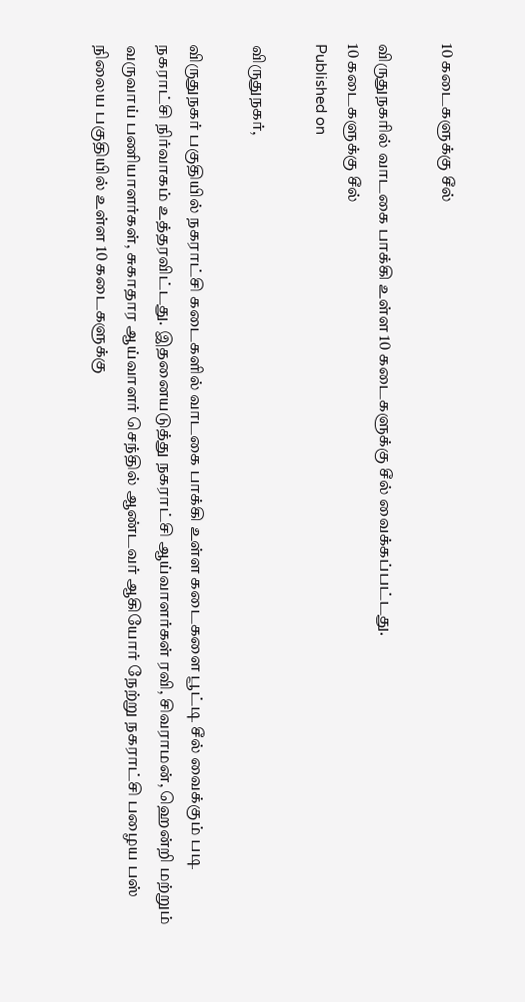10 கடைகளுக்கு சீல்

விருதுநகரில் வாடகை பாக்கி உள்ள 10 கடைகளுக்கு சீல் வைக்கப்பட்டது.
10 கடைகளுக்கு சீல்
Published on

விருதுநகர்,

விருதுநகர் பகுதியில் நகராட்சி கடைகளில் வாடகை பாக்கி உள்ள கடைகளை பூட்டி சீல் வைக்கும் படி நகராட்சி நிர்வாகம் உத்தரவிட்டது. இதனையடுத்து நகராட்சி ஆய்வாளர்கள் ரவி, சிவராமன், ஹென்றி மற்றும் வருவாய் பணியாளர்கள், சுகாதார ஆய்வாளர் செந்தில் ஆண்டவர் ஆகியோர் நேற்று நகராட்சி பழைய பஸ் நிலைய பகுதியில் உள்ள 10 கடைகளுக்கு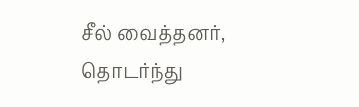சீல் வைத்தனர், தொடர்ந்து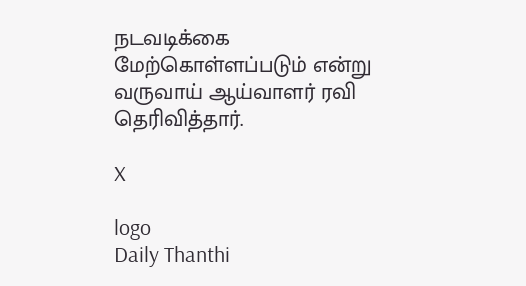நடவடிக்கை மேற்கொள்ளப்படும் என்று வருவாய் ஆய்வாளர் ரவி தெரிவித்தார்.

X

logo
Daily Thanthi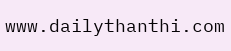www.dailythanthi.com